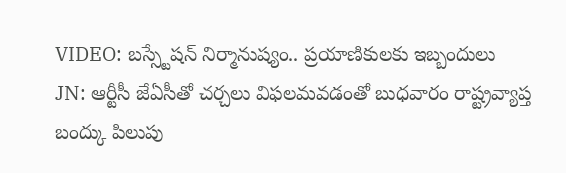VIDEO: బస్స్టేషన్ నిర్మానుష్యం.. ప్రయాణికులకు ఇబ్బందులు
JN: ఆర్టీసీ జేఏసీతో చర్చలు విఫలమవడంతో బుధవారం రాష్ట్రవ్యాప్త బంద్కు పిలుపు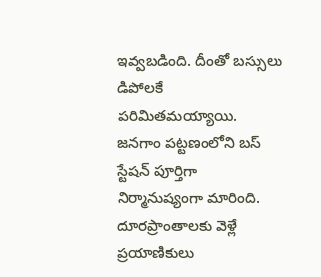ఇవ్వబడింది. దీంతో బస్సులు డిపోలకే పరిమితమయ్యాయి. జనగాం పట్టణంలోని బస్ స్టేషన్ పూర్తిగా నిర్మానుష్యంగా మారింది. దూరప్రాంతాలకు వెళ్లే ప్రయాణికులు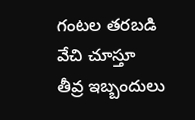గంటల తరబడి వేచి చూస్తూ తీవ్ర ఇబ్బందులు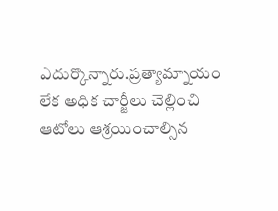ఎదుర్కొన్నారు.ప్రత్యామ్నాయం లేక అధిక చార్జీలు చెల్లించి ఆటోలు ఆశ్రయించాల్సిన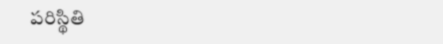పరిస్థితి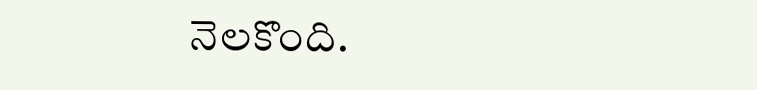నెలకొంది.